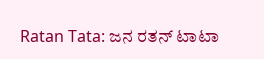Ratan Tata: ಜನ ರತನ್ ಟಾಟಾ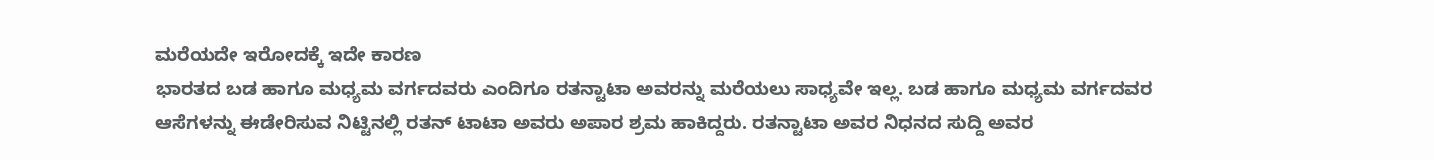ಮರೆಯದೇ ಇರೋದಕ್ಕೆ ಇದೇ ಕಾರಣ
ಭಾರತದ ಬಡ ಹಾಗೂ ಮಧ್ಯಮ ವರ್ಗದವರು ಎಂದಿಗೂ ರತನ್ಟಾಟಾ ಅವರನ್ನು ಮರೆಯಲು ಸಾಧ್ಯವೇ ಇಲ್ಲ. ಬಡ ಹಾಗೂ ಮಧ್ಯಮ ವರ್ಗದವರ ಆಸೆಗಳನ್ನು ಈಡೇರಿಸುವ ನಿಟ್ಟಿನಲ್ಲಿ ರತನ್ ಟಾಟಾ ಅವರು ಅಪಾರ ಶ್ರಮ ಹಾಕಿದ್ದರು. ರತನ್ಟಾಟಾ ಅವರ ನಿಧನದ ಸುದ್ದಿ ಅವರ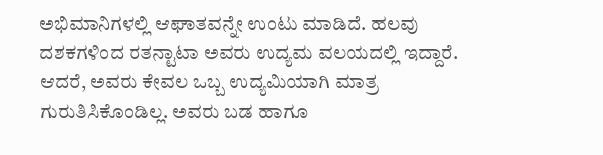ಅಭಿಮಾನಿಗಳಲ್ಲಿ ಆಘಾತವನ್ನೇ ಉಂಟು ಮಾಡಿದೆ. ಹಲವು ದಶಕಗಳಿಂದ ರತನ್ಟಾಟಾ ಅವರು ಉದ್ಯಮ ವಲಯದಲ್ಲಿ ಇದ್ದಾರೆ. ಆದರೆ, ಅವರು ಕೇವಲ ಒಬ್ಬ ಉದ್ಯಮಿಯಾಗಿ ಮಾತ್ರ ಗುರುತಿಸಿಕೊಂಡಿಲ್ಲ. ಅವರು ಬಡ ಹಾಗೂ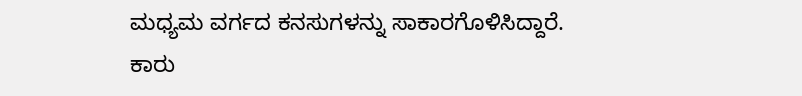ಮಧ್ಯಮ ವರ್ಗದ ಕನಸುಗಳನ್ನು ಸಾಕಾರಗೊಳಿಸಿದ್ದಾರೆ.
ಕಾರು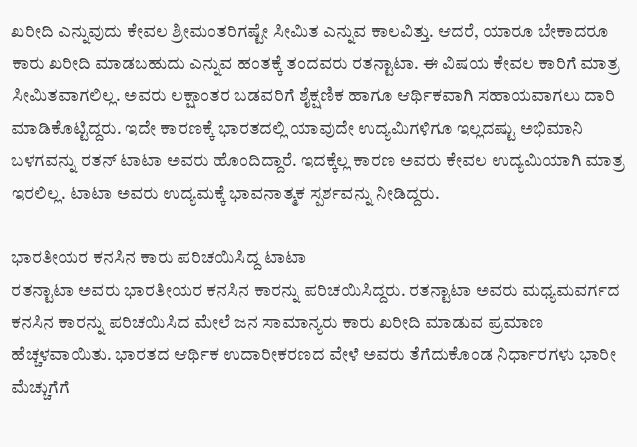ಖರೀದಿ ಎನ್ನುವುದು ಕೇವಲ ಶ್ರೀಮಂತರಿಗಷ್ಟೇ ಸೀಮಿತ ಎನ್ನುವ ಕಾಲವಿತ್ತು. ಆದರೆ, ಯಾರೂ ಬೇಕಾದರೂ ಕಾರು ಖರೀದಿ ಮಾಡಬಹುದು ಎನ್ನುವ ಹಂತಕ್ಕೆ ತಂದವರು ರತನ್ಟಾಟಾ. ಈ ವಿಷಯ ಕೇವಲ ಕಾರಿಗೆ ಮಾತ್ರ ಸೀಮಿತವಾಗಲಿಲ್ಲ. ಅವರು ಲಕ್ಷಾಂತರ ಬಡವರಿಗೆ ಶೈಕ್ಷಣಿಕ ಹಾಗೂ ಆರ್ಥಿಕವಾಗಿ ಸಹಾಯವಾಗಲು ದಾರಿ ಮಾಡಿಕೊಟ್ಟಿದ್ದರು. ಇದೇ ಕಾರಣಕ್ಕೆ ಭಾರತದಲ್ಲಿ ಯಾವುದೇ ಉದ್ಯಮಿಗಳಿಗೂ ಇಲ್ಲದಷ್ಟು ಅಭಿಮಾನಿ ಬಳಗವನ್ನು ರತನ್ ಟಾಟಾ ಅವರು ಹೊಂದಿದ್ದಾರೆ. ಇದಕ್ಕೆಲ್ಲ ಕಾರಣ ಅವರು ಕೇವಲ ಉದ್ಯಮಿಯಾಗಿ ಮಾತ್ರ ಇರಲಿಲ್ಲ. ಟಾಟಾ ಅವರು ಉದ್ಯಮಕ್ಕೆ ಭಾವನಾತ್ಮಕ ಸ್ಪರ್ಶವನ್ನು ನೀಡಿದ್ದರು.

ಭಾರತೀಯರ ಕನಸಿನ ಕಾರು ಪರಿಚಯಿಸಿದ್ದ ಟಾಟಾ
ರತನ್ಟಾಟಾ ಅವರು ಭಾರತೀಯರ ಕನಸಿನ ಕಾರನ್ನು ಪರಿಚಯಿಸಿದ್ದರು. ರತನ್ಟಾಟಾ ಅವರು ಮಧ್ಯಮವರ್ಗದ ಕನಸಿನ ಕಾರನ್ನು ಪರಿಚಯಿಸಿದ ಮೇಲೆ ಜನ ಸಾಮಾನ್ಯರು ಕಾರು ಖರೀದಿ ಮಾಡುವ ಪ್ರಮಾಣ ಹೆಚ್ಚಳವಾಯಿತು. ಭಾರತದ ಆರ್ಥಿಕ ಉದಾರೀಕರಣದ ವೇಳೆ ಅವರು ತೆಗೆದುಕೊಂಡ ನಿರ್ಧಾರಗಳು ಭಾರೀ ಮೆಚ್ಚುಗೆಗೆ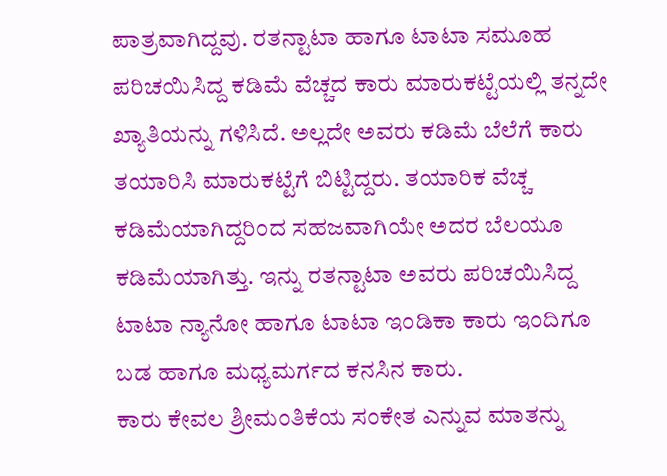ಪಾತ್ರವಾಗಿದ್ದವು. ರತನ್ಟಾಟಾ ಹಾಗೂ ಟಾಟಾ ಸಮೂಹ ಪರಿಚಯಿಸಿದ್ದ ಕಡಿಮೆ ವೆಚ್ಚದ ಕಾರು ಮಾರುಕಟ್ಟೆಯಲ್ಲಿ ತನ್ನದೇ ಖ್ಯಾತಿಯನ್ನು ಗಳಿಸಿದೆ. ಅಲ್ಲದೇ ಅವರು ಕಡಿಮೆ ಬೆಲೆಗೆ ಕಾರು ತಯಾರಿಸಿ ಮಾರುಕಟ್ಟೆಗೆ ಬಿಟ್ಟಿದ್ದರು. ತಯಾರಿಕ ವೆಚ್ಚ ಕಡಿಮೆಯಾಗಿದ್ದರಿಂದ ಸಹಜವಾಗಿಯೇ ಅದರ ಬೆಲಯೂ ಕಡಿಮೆಯಾಗಿತ್ತು. ಇನ್ನು ರತನ್ಟಾಟಾ ಅವರು ಪರಿಚಯಿಸಿದ್ದ ಟಾಟಾ ನ್ಯಾನೋ ಹಾಗೂ ಟಾಟಾ ಇಂಡಿಕಾ ಕಾರು ಇಂದಿಗೂ ಬಡ ಹಾಗೂ ಮಧ್ಯಮರ್ಗದ ಕನಸಿನ ಕಾರು.
ಕಾರು ಕೇವಲ ಶ್ರೀಮಂತಿಕೆಯ ಸಂಕೇತ ಎನ್ನುವ ಮಾತನ್ನು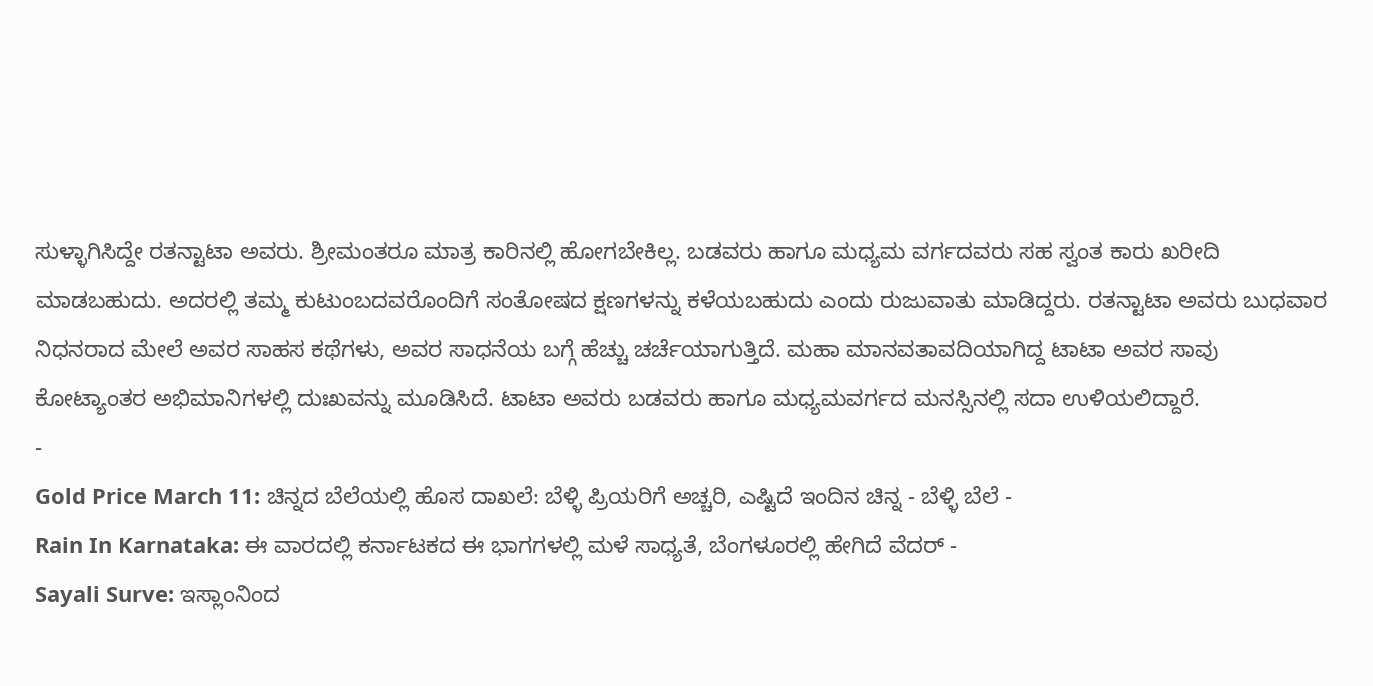ಸುಳ್ಳಾಗಿಸಿದ್ದೇ ರತನ್ಟಾಟಾ ಅವರು. ಶ್ರೀಮಂತರೂ ಮಾತ್ರ ಕಾರಿನಲ್ಲಿ ಹೋಗಬೇಕಿಲ್ಲ. ಬಡವರು ಹಾಗೂ ಮಧ್ಯಮ ವರ್ಗದವರು ಸಹ ಸ್ವಂತ ಕಾರು ಖರೀದಿ ಮಾಡಬಹುದು. ಅದರಲ್ಲಿ ತಮ್ಮ ಕುಟುಂಬದವರೊಂದಿಗೆ ಸಂತೋಷದ ಕ್ಷಣಗಳನ್ನು ಕಳೆಯಬಹುದು ಎಂದು ರುಜುವಾತು ಮಾಡಿದ್ದರು. ರತನ್ಟಾಟಾ ಅವರು ಬುಧವಾರ ನಿಧನರಾದ ಮೇಲೆ ಅವರ ಸಾಹಸ ಕಥೆಗಳು, ಅವರ ಸಾಧನೆಯ ಬಗ್ಗೆ ಹೆಚ್ಚು ಚರ್ಚೆಯಾಗುತ್ತಿದೆ. ಮಹಾ ಮಾನವತಾವದಿಯಾಗಿದ್ದ ಟಾಟಾ ಅವರ ಸಾವು ಕೋಟ್ಯಾಂತರ ಅಭಿಮಾನಿಗಳಲ್ಲಿ ದುಃಖವನ್ನು ಮೂಡಿಸಿದೆ. ಟಾಟಾ ಅವರು ಬಡವರು ಹಾಗೂ ಮಧ್ಯಮವರ್ಗದ ಮನಸ್ಸಿನಲ್ಲಿ ಸದಾ ಉಳಿಯಲಿದ್ದಾರೆ.
-
Gold Price March 11: ಚಿನ್ನದ ಬೆಲೆಯಲ್ಲಿ ಹೊಸ ದಾಖಲೆ: ಬೆಳ್ಳಿ ಪ್ರಿಯರಿಗೆ ಅಚ್ಚರಿ, ಎಷ್ಟಿದೆ ಇಂದಿನ ಚಿನ್ನ - ಬೆಳ್ಳಿ ಬೆಲೆ -
Rain In Karnataka: ಈ ವಾರದಲ್ಲಿ ಕರ್ನಾಟಕದ ಈ ಭಾಗಗಳಲ್ಲಿ ಮಳೆ ಸಾಧ್ಯತೆ, ಬೆಂಗಳೂರಲ್ಲಿ ಹೇಗಿದೆ ವೆದರ್ -
Sayali Surve: ಇಸ್ಲಾಂನಿಂದ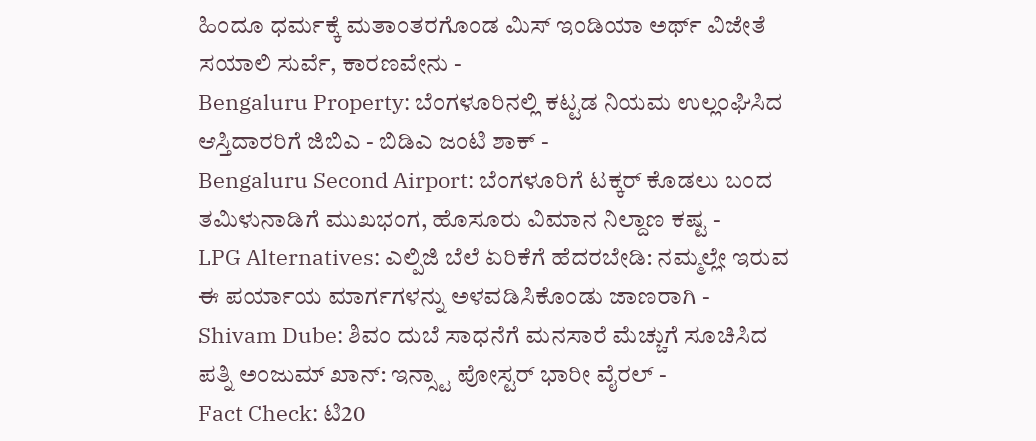ಹಿಂದೂ ಧರ್ಮಕ್ಕೆ ಮತಾಂತರಗೊಂಡ ಮಿಸ್ ಇಂಡಿಯಾ ಅರ್ಥ್ ವಿಜೇತೆ ಸಯಾಲಿ ಸುರ್ವೆ, ಕಾರಣವೇನು -
Bengaluru Property: ಬೆಂಗಳೂರಿನಲ್ಲಿ ಕಟ್ಟಡ ನಿಯಮ ಉಲ್ಲಂಘಿಸಿದ ಆಸ್ತಿದಾರರಿಗೆ ಜಿಬಿಎ - ಬಿಡಿಎ ಜಂಟಿ ಶಾಕ್ -
Bengaluru Second Airport: ಬೆಂಗಳೂರಿಗೆ ಟಕ್ಕರ್ ಕೊಡಲು ಬಂದ ತಮಿಳುನಾಡಿಗೆ ಮುಖಭಂಗ, ಹೊಸೂರು ವಿಮಾನ ನಿಲ್ದಾಣ ಕಷ್ಟ -
LPG Alternatives: ಎಲ್ಪಿಜಿ ಬೆಲೆ ಏರಿಕೆಗೆ ಹೆದರಬೇಡಿ: ನಮ್ಮಲ್ಲೇ ಇರುವ ಈ ಪರ್ಯಾಯ ಮಾರ್ಗಗಳನ್ನು ಅಳವಡಿಸಿಕೊಂಡು ಜಾಣರಾಗಿ -
Shivam Dube: ಶಿವಂ ದುಬೆ ಸಾಧನೆಗೆ ಮನಸಾರೆ ಮೆಚ್ಚುಗೆ ಸೂಚಿಸಿದ ಪತ್ನಿ ಅಂಜುಮ್ ಖಾನ್: ಇನ್ಸ್ಟಾ ಪೋಸ್ಟರ್ ಭಾರೀ ವೈರಲ್ -
Fact Check: ಟಿ20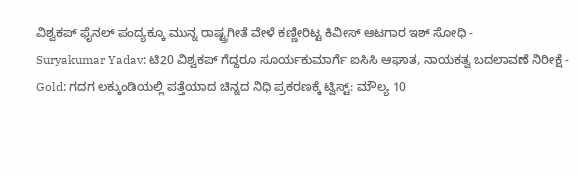ವಿಶ್ವಕಪ್ ಫೈನಲ್ ಪಂದ್ಯಕ್ಕೂ ಮುನ್ನ ರಾಷ್ಟ್ರಗೀತೆ ವೇಳೆ ಕಣ್ಣೀರಿಟ್ಟ ಕಿವೀಸ್ ಆಟಗಾರ ಇಶ್ ಸೋಧಿ -
Suryakumar Yadav: ಟಿ20 ವಿಶ್ವಕಪ್ ಗೆದ್ದರೂ ಸೂರ್ಯಕುಮಾರ್ಗೆ ಐಸಿಸಿ ಆಘಾತ, ನಾಯಕತ್ವ ಬದಲಾವಣೆ ನಿರೀಕ್ಷೆ -
Gold: ಗದಗ ಲಕ್ಕುಂಡಿಯಲ್ಲಿ ಪತ್ತೆಯಾದ ಚಿನ್ನದ ನಿಧಿ ಪ್ರಕರಣಕ್ಕೆ ಟ್ವಿಸ್ಟ್: ಮೌಲ್ಯ 10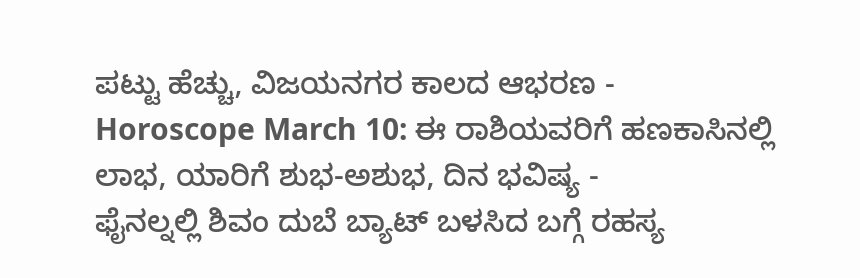ಪಟ್ಟು ಹೆಚ್ಚು, ವಿಜಯನಗರ ಕಾಲದ ಆಭರಣ -
Horoscope March 10: ಈ ರಾಶಿಯವರಿಗೆ ಹಣಕಾಸಿನಲ್ಲಿ ಲಾಭ, ಯಾರಿಗೆ ಶುಭ-ಅಶುಭ, ದಿನ ಭವಿಷ್ಯ -
ಫೈನಲ್ನಲ್ಲಿ ಶಿವಂ ದುಬೆ ಬ್ಯಾಟ್ ಬಳಸಿದ ಬಗ್ಗೆ ರಹಸ್ಯ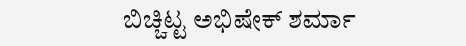ಬಿಚ್ಚಿಟ್ಟ ಅಭಿಷೇಕ್ ಶರ್ಮಾ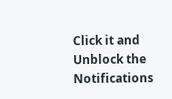Click it and Unblock the Notifications